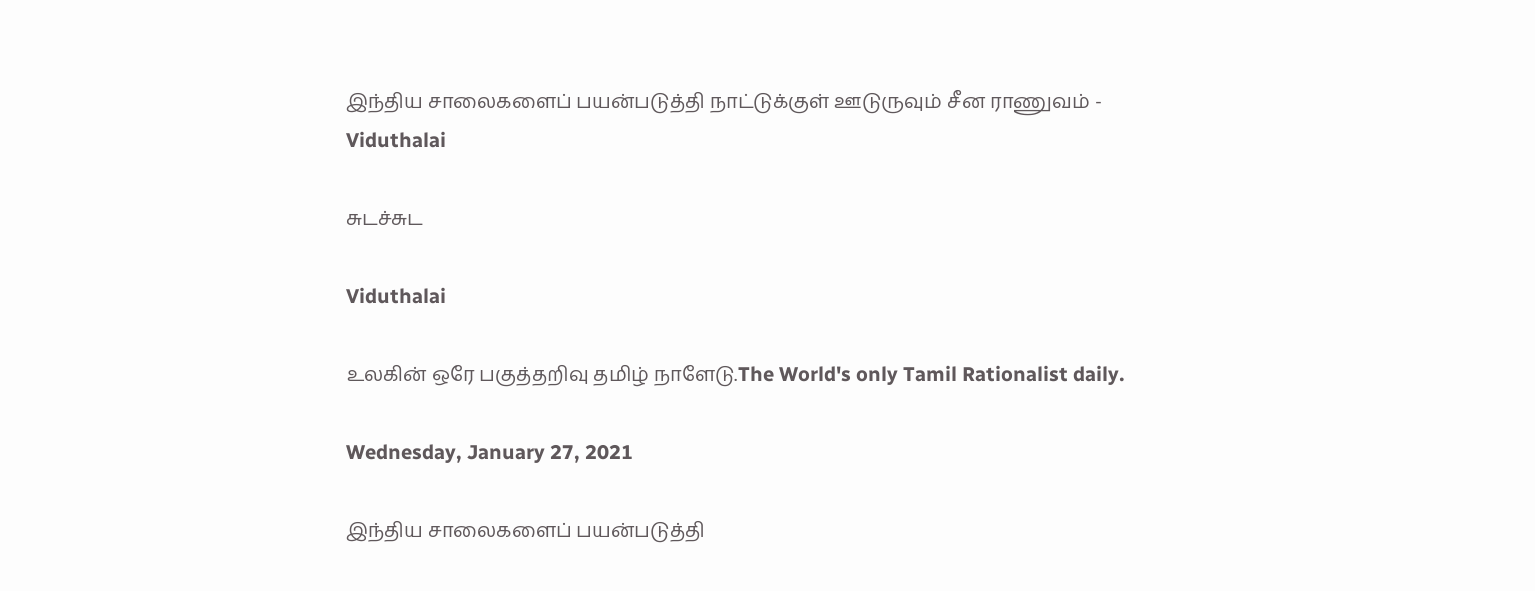இந்திய சாலைகளைப் பயன்படுத்தி நாட்டுக்குள் ஊடுருவும் சீன ராணுவம் - Viduthalai

சுடச்சுட

Viduthalai

உலகின் ஒரே பகுத்தறிவு தமிழ் நாளேடு.The World's only Tamil Rationalist daily.

Wednesday, January 27, 2021

இந்திய சாலைகளைப் பயன்படுத்தி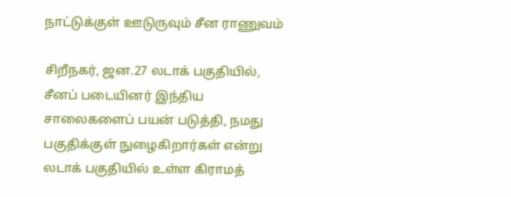நாட்டுக்குள் ஊடுருவும் சீன ராணுவம்

சிறீநகர், ஜன.27 லடாக் பகுதியில், சீனப் படையினர் இந்திய சாலைகளைப் பயன் படுத்தி, நமது பகுதிக்குள் நுழைகிறார்கள் என்று லடாக் பகுதியில் உள்ள கிராமத்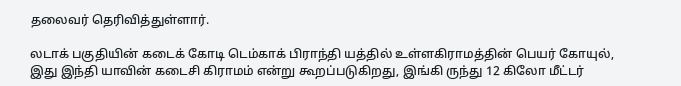தலைவர் தெரிவித்துள்ளார்.

லடாக் பகுதியின் கடைக் கோடி டெம்காக் பிராந்தி யத்தில் உள்ளகிராமத்தின் பெயர் கோயுல், இது இந்தி யாவின் கடைசி கிராமம் என்று கூறப்படுகிறது, இங்கி ருந்து 12 கிலோ மீட்டர்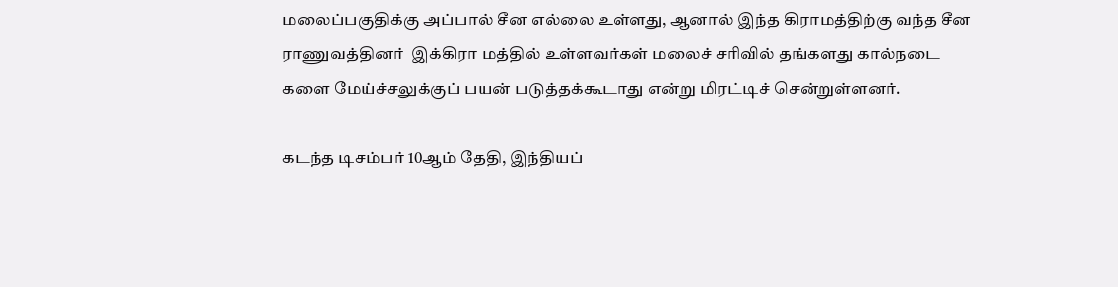மலைப்பகுதிக்கு அப்பால் சீன எல்லை உள்ளது, ஆனால் இந்த கிராமத்திற்கு வந்த சீன ராணுவத்தினர்  இக்கிரா மத்தில் உள்ளவர்கள் மலைச் சரிவில் தங்களது கால்நடை களை மேய்ச்சலுக்குப் பயன் படுத்தக்கூடாது என்று மிரட்டிச் சென்றுள்ளனர்.

கடந்த டிசம்பர் 10ஆம் தேதி, இந்தியப்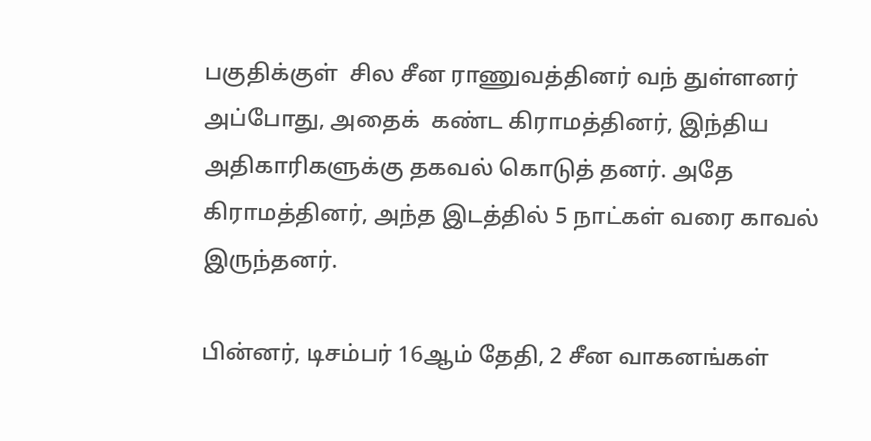பகுதிக்குள்  சில சீன ராணுவத்தினர் வந் துள்ளனர் அப்போது, அதைக்  கண்ட கிராமத்தினர், இந்திய அதிகாரிகளுக்கு தகவல் கொடுத் தனர். அதே கிராமத்தினர், அந்த இடத்தில் 5 நாட்கள் வரை காவல் இருந்தனர்.

பின்னர், டிசம்பர் 16ஆம் தேதி, 2 சீன வாகனங்கள்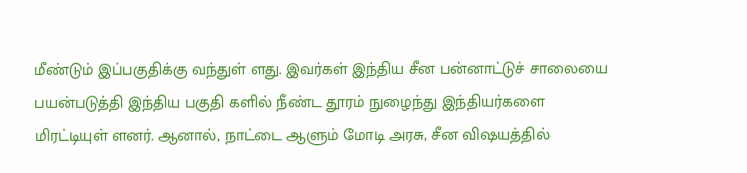மீண்டும் இப்பகுதிக்கு வந்துள் ளது. இவர்கள் இந்திய சீன பன்னாட்டுச் சாலையை பயன்படுத்தி இந்திய பகுதி களில் நீண்ட தூரம் நுழைந்து இந்தியர்களை மிரட்டியுள் ளனர். ஆனால், நாட்டை ஆளும் மோடி அரசு, சீன விஷயத்தில்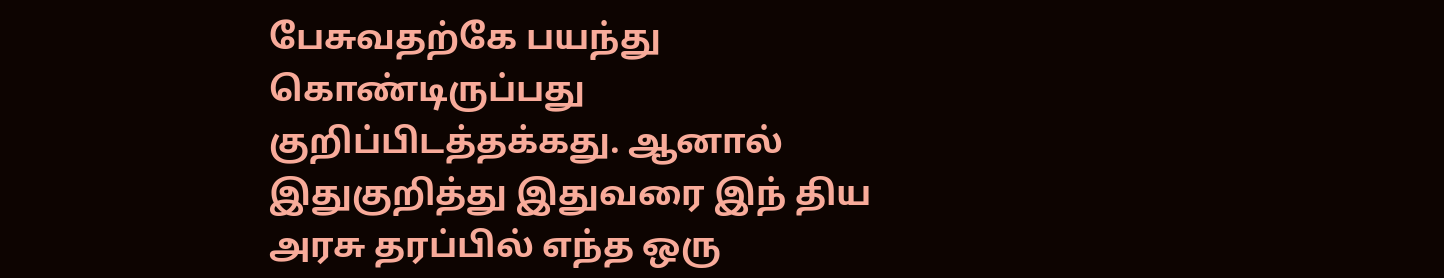பேசுவதற்கே பயந்து கொண்டிருப்பது குறிப்பிடத்தக்கது. ஆனால் இதுகுறித்து இதுவரை இந் திய அரசு தரப்பில் எந்த ஒரு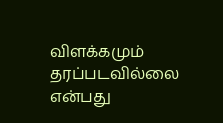விளக்கமும் தரப்படவில்லை என்பது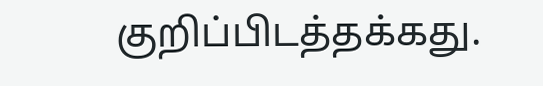குறிப்பிடத்தக்கது.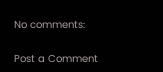No comments:

Post a Comment